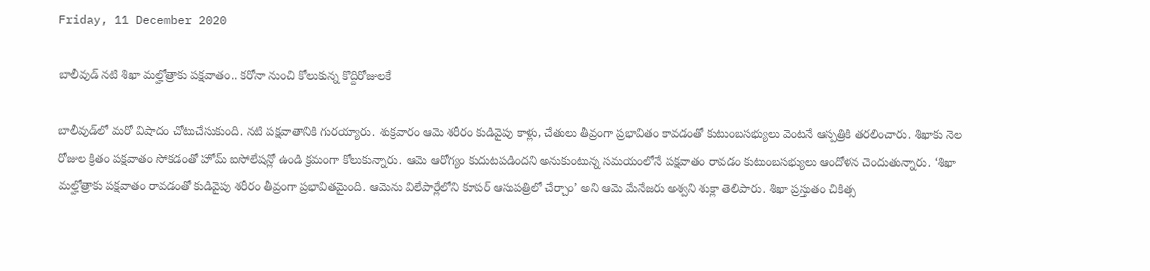Friday, 11 December 2020

బాలీవుడ్ నటి శిఖా మల్హోత్రాకు పక్షవాతం.. కరోనా నుంచి కోలుకున్న కొద్దిరోజులకే

బాలీవుడ్‌లో మరో విషాదం చోటుచేసుకుంది. నటి పక్షవాతానికి గురయ్యారు. శుక్రవారం ఆమె శరీరం కుడివైపు కాళ్లు, చేతులు తీవ్రంగా ప్రభావితం కావడంతో కుటుంబసభ్యులు వెంటనే ఆస్పత్రికి తరలించారు. శిఖాకు నెల రోజుల క్రితం పక్షవాతం సోకడంతో హోమ్ ఐసోలేషన్లో ఉండి క్రమంగా కోలుకున్నారు. ఆమె ఆరోగ్యం కుదుటపడిందని అనుకుంటున్న సమయంలోనే పక్షవాతం రావడం కుటుంబసభ్యులు ఆందోళన చెందుతున్నారు. ‘శిఖా మల్హోత్రాకు పక్షవాతం రావడంతో కుడివైపు శరీరం తీవ్రంగా ప్రభావితమైంది. ఆమెను విలేపార్లేలోని కూపర్ ఆసుపత్రిలో చేర్చాం’ అని ఆమె మేనేజరు అశ్వని శుక్లా తెలిపారు. శిఖా ప్రస్తుతం చికిత్స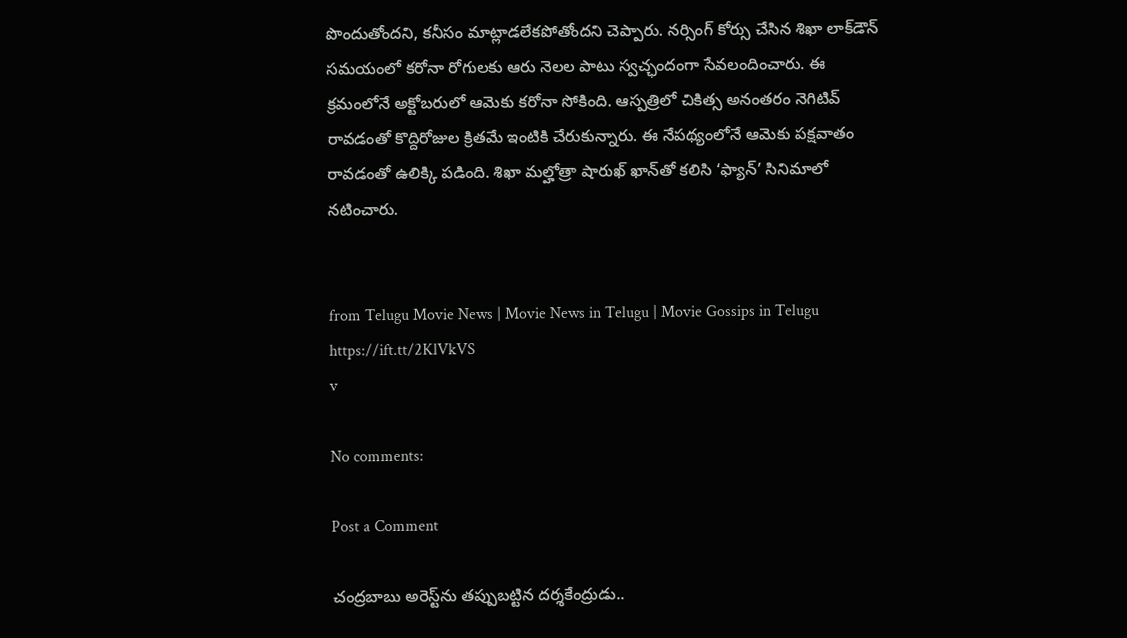పొందుతోందని, కనీసం మాట్లాడలేకపోతోందని చెప్పారు. నర్సింగ్ కోర్సు చేసిన శిఖా లాక్‌డౌన్ సమయంలో కరోనా రోగులకు ఆరు నెలల పాటు స్వచ్ఛందంగా సేవలందించారు. ఈ క్రమంలోనే అక్టోబరులో ఆమెకు కరోనా సోకింది. ఆస్పత్రిలో చికిత్స అనంతరం నెగిటివ్ రావడంతో కొద్దిరోజుల క్రితమే ఇంటికి చేరుకున్నారు. ఈ నేపథ్యంలోనే ఆమెకు పక్షవాతం రావడంతో ఉలిక్కి పడింది. శిఖా మల్హోత్రా షారుఖ్‌ ఖాన్‌తో కలిసి ‘ఫ్యాన్‌’ సినిమాలో నటించారు.


from Telugu Movie News | Movie News in Telugu | Movie Gossips in Telugu https://ift.tt/2KlVkVS
v

No comments:

Post a Comment

చంద్రబాబు అరెస్ట్‌ను తప్పుబట్టిన దర్శకేంద్రుడు..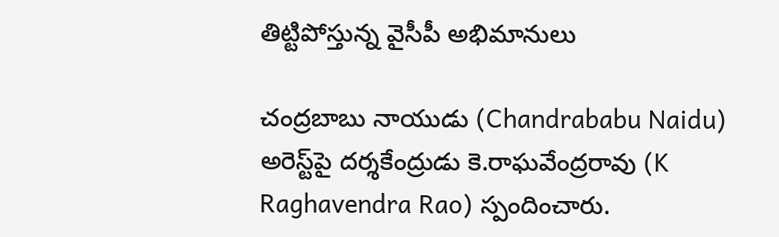తిట్టిపోస్తున్న వైసీపీ అభిమానులు

చంద్రబాబు నాయుడు (Chandrababu Naidu) అరెస్ట్‌పై దర్శకేంద్రుడు కె.రాఘవేంద్రరావు (K Raghavendra Rao) స్పందించారు.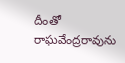దీంతో రాఘవేంద్రరావును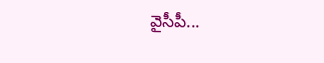వైసీపీ...